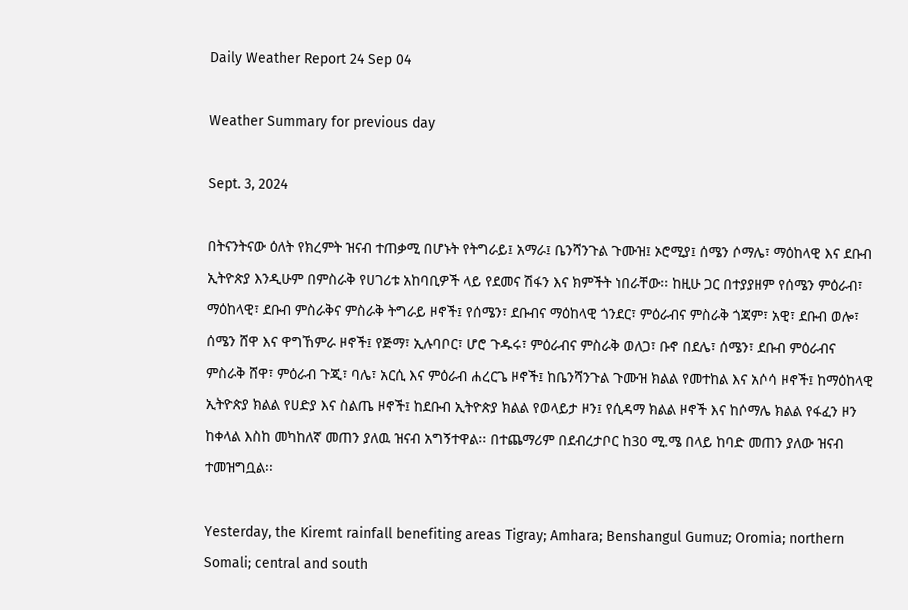Daily Weather Report 24 Sep 04

Weather Summary for previous day

Sept. 3, 2024

በትናንትናው ዕለት የክረምት ዝናብ ተጠቃሚ በሆኑት የትግራይ፤ አማራ፤ ቤንሻንጉል ጉሙዝ፤ ኦሮሚያ፤ ሰሜን ሶማሌ፣ ማዕከላዊ እና ደቡብ ኢትዮጵያ እንዲሁም በምስራቅ የሀገሪቱ አከባቢዎች ላይ የደመና ሽፋን እና ክምችት ነበራቸው፡፡ ከዚሁ ጋር በተያያዘም የሰሜን ምዕራብ፣ ማዕከላዊ፣ ደቡብ ምስራቅና ምስራቅ ትግራይ ዞኖች፤ የሰሜን፣ ደቡብና ማዕከላዊ ጎንደር፣ ምዕራብና ምስራቅ ጎጃም፣ አዊ፣ ደቡብ ወሎ፣ ሰሜን ሸዋ እና ዋግኸምራ ዞኖች፤ የጅማ፣ ኢሉባቦር፣ ሆሮ ጉዱሩ፣ ምዕራብና ምስራቅ ወለጋ፣ ቡኖ በደሌ፣ ሰሜን፣ ደቡብ ምዕራብና ምስራቅ ሸዋ፣ ምዕራብ ጉጂ፣ ባሌ፣ አርሲ እና ምዕራብ ሐረርጌ ዞኖች፤ ከቤንሻንጉል ጉሙዝ ክልል የመተከል እና አሶሳ ዞኖች፤ ከማዕከላዊ ኢትዮጵያ ክልል የሀድያ እና ስልጤ ዞኖች፤ ከደቡብ ኢትዮጵያ ክልል የወላይታ ዞን፤ የሲዳማ ክልል ዞኖች እና ከሶማሌ ክልል የፋፈን ዞን ከቀላል እስከ መካከለኛ መጠን ያለዉ ዝናብ አግኝተዋል፡፡ በተጨማሪም በደብረታቦር ከ30 ሚ.ሜ በላይ ከባድ መጠን ያለው ዝናብ ተመዝግቧል፡፡

Yesterday, the Kiremt rainfall benefiting areas Tigray; Amhara; Benshangul Gumuz; Oromia; northern Somali; central and south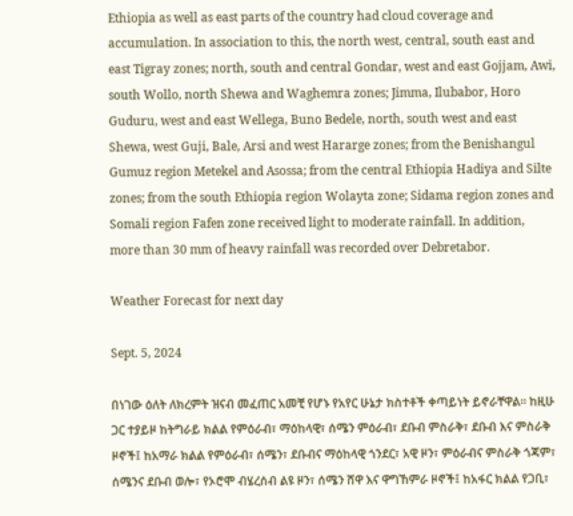Ethiopia as well as east parts of the country had cloud coverage and accumulation. In association to this, the north west, central, south east and east Tigray zones; north, south and central Gondar, west and east Gojjam, Awi, south Wollo, north Shewa and Waghemra zones; Jimma, Ilubabor, Horo Guduru, west and east Wellega, Buno Bedele, north, south west and east Shewa, west Guji, Bale, Arsi and west Hararge zones; from the Benishangul Gumuz region Metekel and Asossa; from the central Ethiopia Hadiya and Silte zones; from the south Ethiopia region Wolayta zone; Sidama region zones and Somali region Fafen zone received light to moderate rainfall. In addition, more than 30 mm of heavy rainfall was recorded over Debretabor.

Weather Forecast for next day

Sept. 5, 2024

በነገው ዕለት ለክረምት ዝናብ መፈጠር አመቺ የሆኑ የአየር ሁኔታ ክስተቶች ቀጣይነት ይኖራቸዋል፡፡ ከዚሁ ጋር ተያይዞ ከትግራይ ክልል የምዕራብ፣ ማዕከላዊ፣ ሰሜን ምዕራብ፣ ደቡብ ምስራቅ፣ ደቡብ እና ምስራቅ ዞኖች፤ ከአማራ ክልል የምዕራብ፣ ሰሜን፣ ደቡብና ማዕከላዊ ጎንደር፣ አዊ ዞን፣ ምዕራብና ምስራቅ ጎጃም፣ ሰሜንና ደቡብ ወሎ፣ የኦሮሞ ብሄረሰብ ልዩ ዞን፣ ሰሜን ሸዋ እና ዋግኸምራ ዞኖች፤ ከአፋር ክልል የጋቢ፣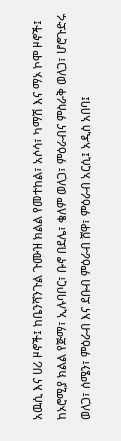አዉሲ እና ሀሪ ዞኖች፤ ከቤንሻንጉል ጉሙዝ ክልል የመተከል፣ አሶሳ፣ ካማሽ እና ማኦ ኮሞ ዞኖች፤ ከኦሮሚያ ክልል የጅማ፣ ኢሉባቦር፣ ቡኖ በደሌ፣ ቄለም ወለጋ፣ ምዕራብና ምስራቅ ወለጋ፣ ሆሮጉድሩ ወለጋ፣ ሰሜን፣ ምዕራብ እና ደቡብ ምዕራብ ሸዋ፣ ምዕራብ አርሲ፤ አዲስ አበባ፤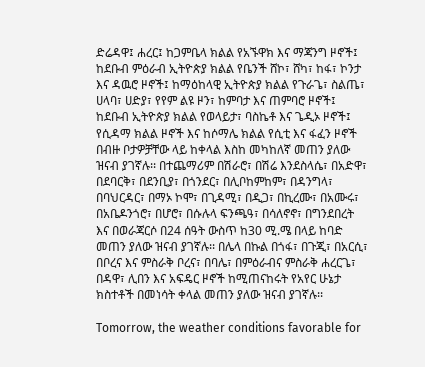ድሬዳዋ፤ ሐረር፤ ከጋምቤላ ክልል የአኙዋክ እና ማጃንግ ዞኖች፤ ከደቡብ ምዕራብ ኢትዮጵያ ክልል የቤንች ሸኮ፣ ሸካ፣ ከፋ፣ ኮንታ እና ዳዉሮ ዞኖች፤ ከማዕከላዊ ኢትዮጵያ ክልል የጉራጌ፣ ስልጤ፣ ሀላባ፣ ሀድያ፣ የየም ልዩ ዞን፣ ከምባታ እና ጠምባሮ ዞኖች፤ ከደቡብ ኢትዮጵያ ክልል የወላይታ፣ ባስኬቶ እና ጌዲኦ ዞኖች፤ የሲዳማ ክልል ዞኖች እና ከሶማሌ ክልል የሲቲ እና ፋፈን ዞኖች በብዙ ቦታዎቻቸው ላይ ከቀላል እስከ መካከለኛ መጠን ያለው ዝናብ ያገኛሉ፡፡ በተጨማሪም በሽራሮ፣ በሽሬ እንደስላሴ፣ በአድዋ፣ በደባርቅ፣ በደንቢያ፣ በጎንደር፣ በሊቦከምከም፣ በዳንግላ፣ በባህርዳር፣ በማኦ ኮሞ፣ በጊዳሚ፣ በዲጋ፣ በኪረሙ፣ በአሙሩ፣ በአቤዶንጎሮ፣ በሆሮ፣ በሱሉላ ፍንጫዓ፣ በሳለኖኖ፣ በግንደበረት እና በወራጃርሶ በ24 ሰዓት ውስጥ ከ30 ሚ.ሜ በላይ ከባድ መጠን ያለው ዝናብ ያገኛሉ፡፡ በሌላ በኩል በጎፋ፣ በጉጂ፣ በአርሲ፣ በቦረና እና ምስራቅ ቦረና፣ በባሌ፣ በምዕራብና ምስራቅ ሐረርጌ፣ በዳዋ፣ ሊበን እና አፍዴር ዞኖች ከሚጠናከሩት የአየር ሁኔታ ክስተቶች በመነሳት ቀላል መጠን ያለው ዝናብ ያገኛሉ፡፡

Tomorrow, the weather conditions favorable for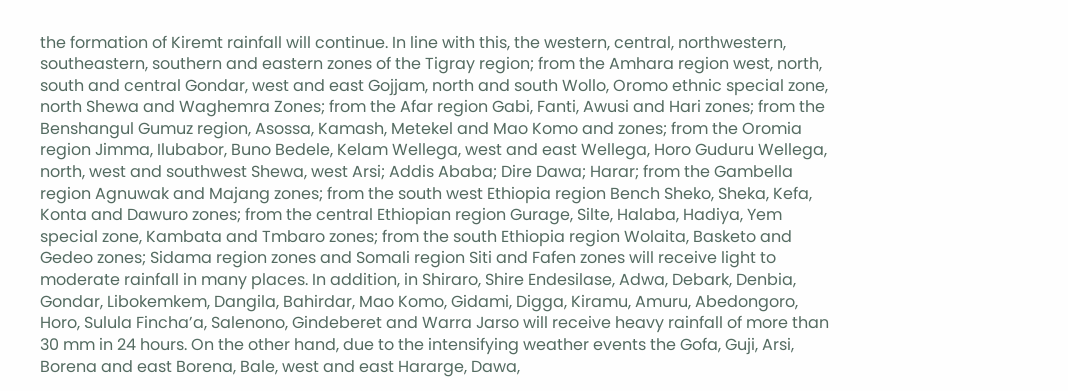the formation of Kiremt rainfall will continue. In line with this, the western, central, northwestern, southeastern, southern and eastern zones of the Tigray region; from the Amhara region west, north, south and central Gondar, west and east Gojjam, north and south Wollo, Oromo ethnic special zone, north Shewa and Waghemra Zones; from the Afar region Gabi, Fanti, Awusi and Hari zones; from the Benshangul Gumuz region, Asossa, Kamash, Metekel and Mao Komo and zones; from the Oromia region Jimma, Ilubabor, Buno Bedele, Kelam Wellega, west and east Wellega, Horo Guduru Wellega, north, west and southwest Shewa, west Arsi; Addis Ababa; Dire Dawa; Harar; from the Gambella region Agnuwak and Majang zones; from the south west Ethiopia region Bench Sheko, Sheka, Kefa, Konta and Dawuro zones; from the central Ethiopian region Gurage, Silte, Halaba, Hadiya, Yem special zone, Kambata and Tmbaro zones; from the south Ethiopia region Wolaita, Basketo and Gedeo zones; Sidama region zones and Somali region Siti and Fafen zones will receive light to moderate rainfall in many places. In addition, in Shiraro, Shire Endesilase, Adwa, Debark, Denbia, Gondar, Libokemkem, Dangila, Bahirdar, Mao Komo, Gidami, Digga, Kiramu, Amuru, Abedongoro, Horo, Sulula Fincha’a, Salenono, Gindeberet and Warra Jarso will receive heavy rainfall of more than 30 mm in 24 hours. On the other hand, due to the intensifying weather events the Gofa, Guji, Arsi, Borena and east Borena, Bale, west and east Hararge, Dawa,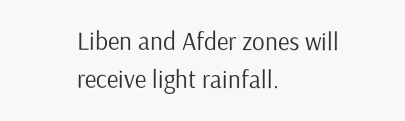Liben and Afder zones will receive light rainfall.